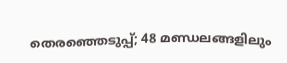തെരഞ്ഞെടുപ്പ്; 48 മണ്ഡലങ്ങളിലും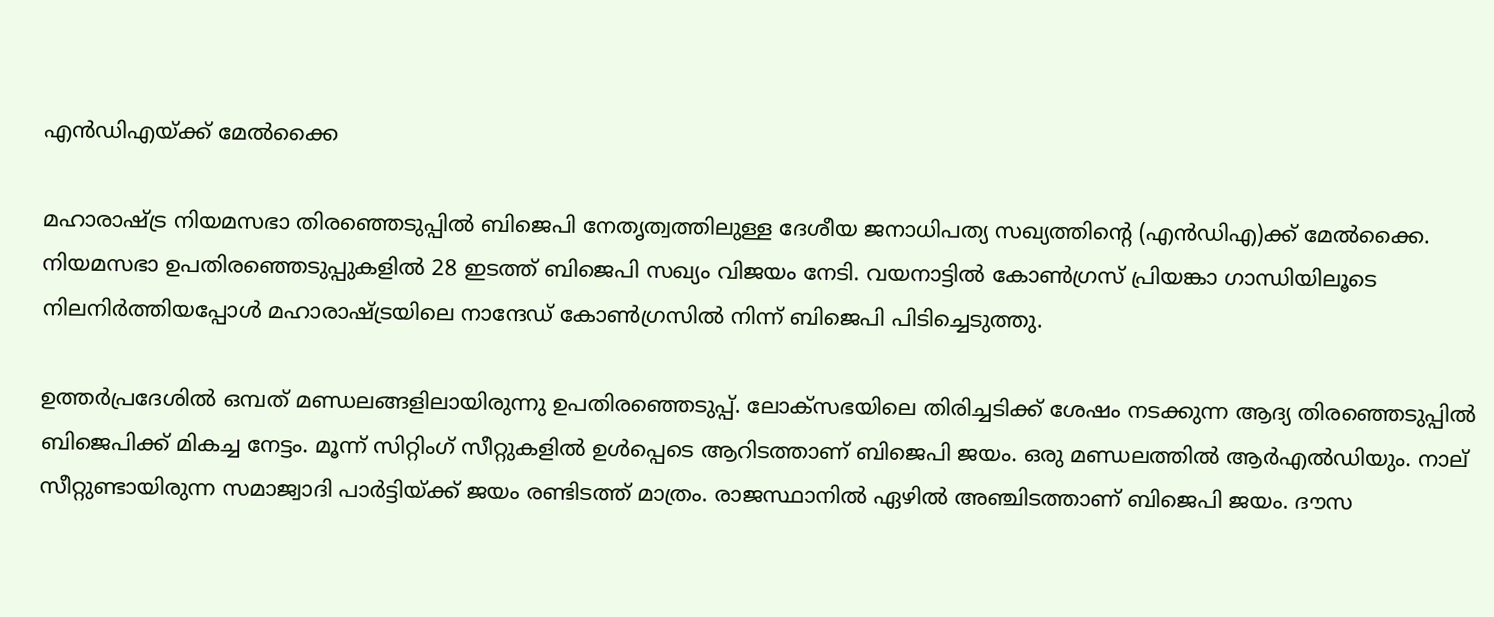എന്‍ഡിഎയ്ക്ക് മേല്‍ക്കൈ

മഹാരാഷ്ട്ര നിയമസഭാ തിരഞ്ഞെടുപ്പിൽ ബിജെപി നേതൃത്വത്തിലുള്ള ദേശീയ ജനാധിപത്യ സഖ്യത്തിന്റെ (എൻഡിഎ)ക്ക് മേല്‍ക്കൈ. നിയമസഭാ ഉപതിരഞ്ഞെടുപ്പുകളില്‍ 28 ഇടത്ത് ബിജെപി സഖ്യം വിജയം നേടി. വയനാട്ടില്‍ കോണ്‍ഗ്രസ് പ്രിയങ്കാ ഗാന്ധിയിലൂടെ നിലനിര്‍ത്തിയപ്പോള്‍ മഹാരാഷ്ട്രയിലെ നാന്ദേഡ് കോണ്‍ഗ്രസില്‍ നിന്ന് ബിജെപി പിടിച്ചെടുത്തു.

ഉത്തര്‍പ്രദേശില്‍ ഒമ്പത് മണ്ഡലങ്ങളിലായിരുന്നു ഉപതിരഞ്ഞെടുപ്പ്. ലോക്‌സഭയിലെ തിരിച്ചടിക്ക് ശേഷം നടക്കുന്ന ആദ്യ തിരഞ്ഞെടുപ്പില്‍ ബിജെപിക്ക് മികച്ച നേട്ടം. മൂന്ന് സിറ്റിംഗ് സീറ്റുകളില്‍ ഉള്‍പ്പെടെ ആറിടത്താണ് ബിജെപി ജയം. ഒരു മണ്ഡലത്തില്‍ ആര്‍എല്‍ഡിയും. നാല് സീറ്റുണ്ടായിരുന്ന സമാജ്വാദി പാര്‍ട്ടിയ്ക്ക് ജയം രണ്ടിടത്ത് മാത്രം. രാജസ്ഥാനില്‍ ഏഴില്‍ അഞ്ചിടത്താണ് ബിജെപി ജയം. ദൗസ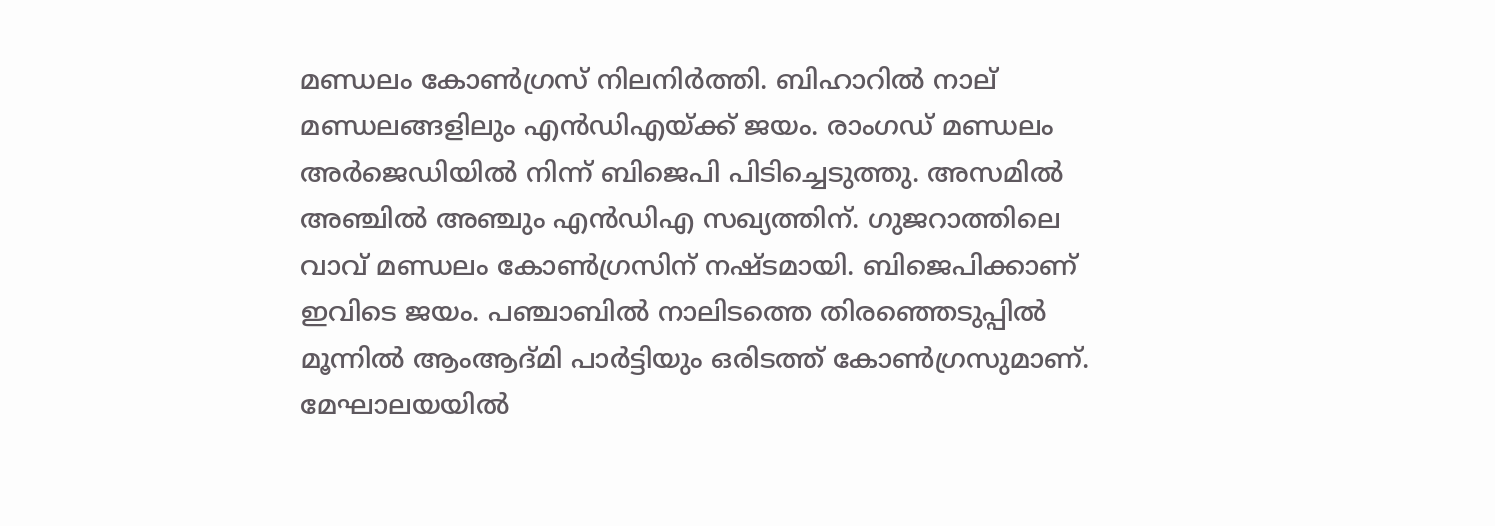മണ്ഡലം കോണ്‍ഗ്രസ് നിലനിര്‍ത്തി. ബിഹാറില്‍ നാല് മണ്ഡലങ്ങളിലും എന്‍ഡിഎയ്ക്ക് ജയം. രാംഗഡ് മണ്ഡലം അര്‍ജെഡിയില്‍ നിന്ന് ബിജെപി പിടിച്ചെടുത്തു. അസമില്‍ അഞ്ചില്‍ അഞ്ചും എന്‍ഡിഎ സഖ്യത്തിന്. ഗുജറാത്തിലെ വാവ് മണ്ഡലം കോണ്‍ഗ്രസിന് നഷ്ടമായി. ബിജെപിക്കാണ് ഇവിടെ ജയം. പഞ്ചാബില്‍ നാലിടത്തെ തിരഞ്ഞെടുപ്പില്‍ മൂന്നില്‍ ആംആദ്മി പാര്‍ട്ടിയും ഒരിടത്ത് കോണ്‍ഗ്രസുമാണ്. മേഘാലയയില്‍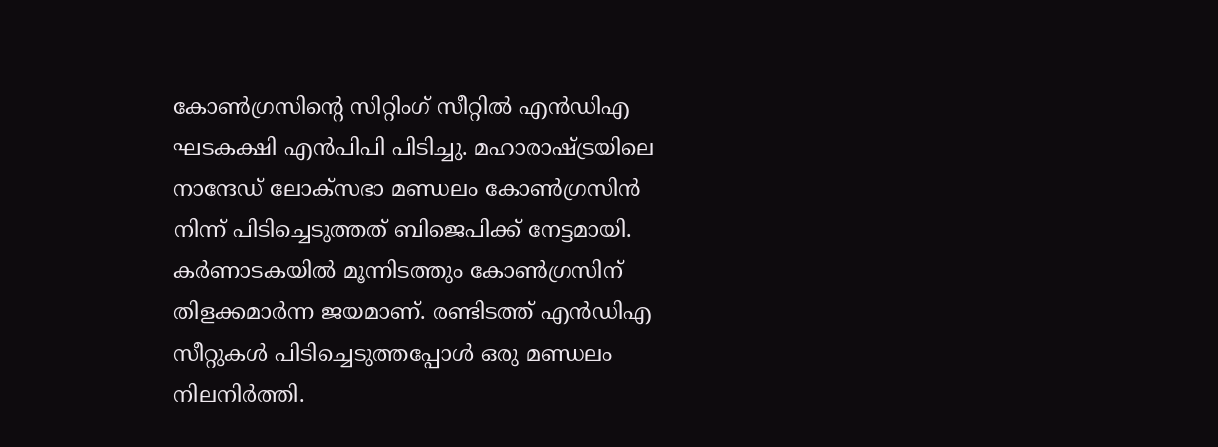കോണ്‍ഗ്രസിന്റെ സിറ്റിംഗ് സീറ്റില്‍ എന്‍ഡിഎ ഘടകക്ഷി എന്‍പിപി പിടിച്ചു. മഹാരാഷ്ട്രയിലെ നാന്ദേഡ് ലോക്‌സഭാ മണ്ഡലം കോണ്‍ഗ്രസിന്‍ നിന്ന് പിടിച്ചെടുത്തത് ബിജെപിക്ക് നേട്ടമായി. കര്‍ണാടകയില്‍ മൂന്നിടത്തും കോണ്‍ഗ്രസിന് തിളക്കമാര്‍ന്ന ജയമാണ്. രണ്ടിടത്ത് എന്‍ഡിഎ സീറ്റുകള്‍ പിടിച്ചെടുത്തപ്പോള്‍ ഒരു മണ്ഡലം നിലനിര്‍ത്തി.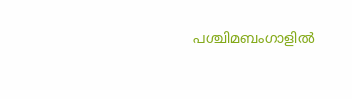പശ്ചിമബംഗാളില്‍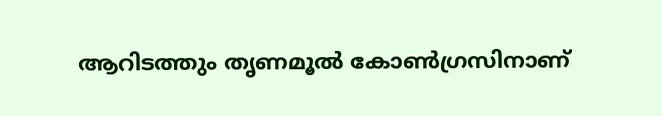ആറിടത്തും തൃണമൂല്‍ കോണ്‍ഗ്രസിനാണ്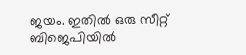ജയം. ഇതില്‍ ഒരു സീറ്റ് ബിജെപിയില്‍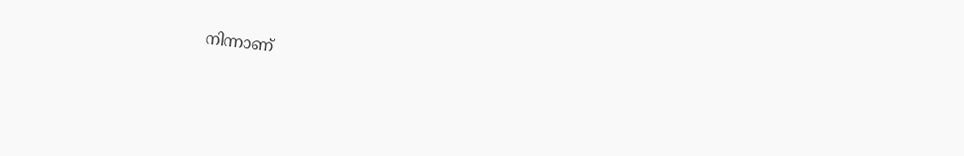നിന്നാണ്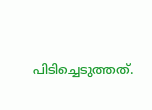പിടിച്ചെടുത്തത്.